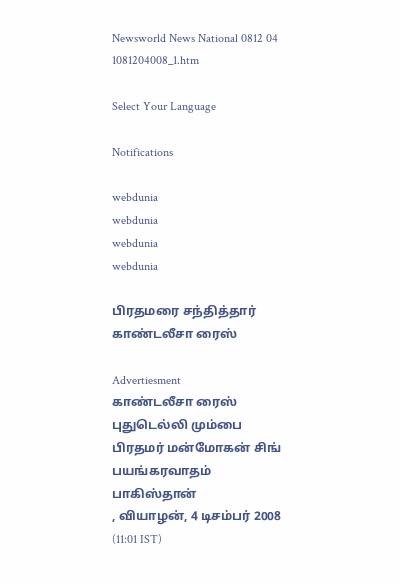Newsworld News National 0812 04 1081204008_1.htm

Select Your Language

Notifications

webdunia
webdunia
webdunia
webdunia

பிரதமரை சந்தித்தார் காண்டலீசா ரைஸ்

Advertiesment
காண்டலீசா ரைஸ் புதுடெல்லி மும்பை பிரதமர் மன்மோகன் சிங் பயங்கரவாதம் பாகிஸ்தான்
, வியாழன், 4 டிசம்பர் 2008 (11:01 IST)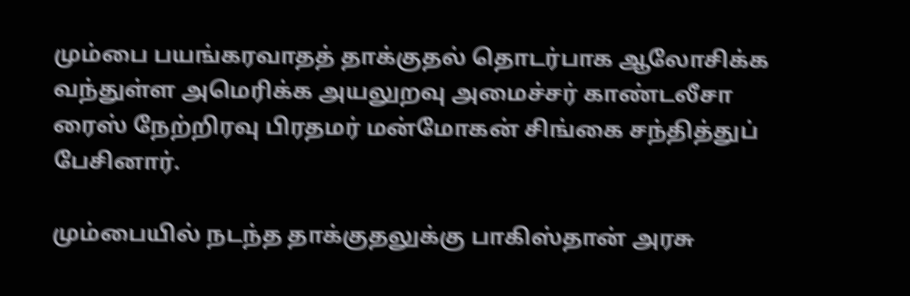மும்பை பயங்கரவாதத் தாக்குதல் தொடர்பாக ஆலோசிக்க வந்துள்ள அமெரிக்க அயலுறவு அமைச்சர் காண்டலீசா ரைஸ் நேற்றிரவு பிரதமர் மன்மோகன் சிங்கை சந்தித்துப் பேசினார்.

மும்பையில் நடந்த தாக்குதலுக்கு பாகிஸ்தான் அரசு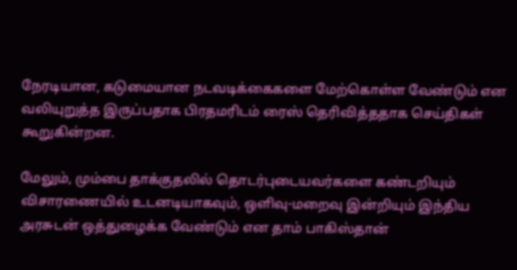நேரடியான, கடுமையான நடவடிக்கைகளை மேற்கொள்ள வேண்டும் என வலியுறுத்த இருப்பதாக பிரதமரிடம் ரைஸ் தெரிவித்ததாக செய்திகள் கூறுகின்றன.

மேலும், மும்பை தாக்குதலில் தொடர்புடையவர்களை கண்டறியும் விசாரணையில் உடனடியாகவும், ஒளிவு-மறைவு இன்றியும் இந்திய அரசுடன் ஒத்துழைக்க வேண்டும் என தாம் பாகிஸ்தான்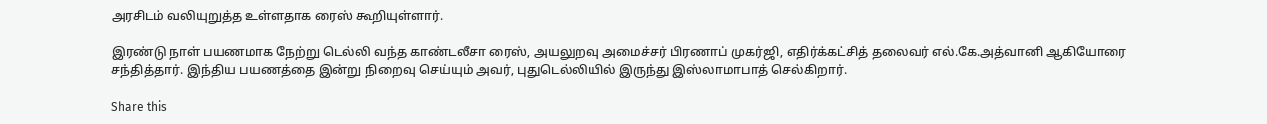அரசிடம் வலியுறுத்த உள்ளதாக ரைஸ் கூறியுள்ளார்.

இரண்டு நாள் பயணமாக நேற்று டெல்லி வந்த காண்டலீசா ரைஸ், அயலுறவு அமைச்சர் பிரணாப் முகர்ஜி, எதிர்க்கட்சித் தலைவர் எல்.கே.அத்வானி ஆகியோரை சந்தித்தார். இந்திய பயணத்தை இன்று நிறைவு செய்யும் அவர், புதுடெல்லியில் இருந்து இஸ்லாமாபாத் செல்கிறார்.

Share this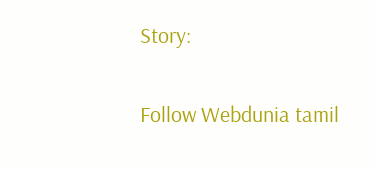Story:

Follow Webdunia tamil